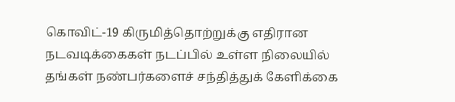கொவிட்-19 கிருமித்தொற்றுக்கு எதிரான நடவடிக்கைகள் நடப்பில் உள்ள நிலையில் தங்கள் நண்பர்களைச் சந்தித்துக் கேளிக்கை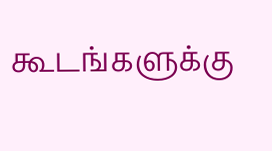கூடங்களுக்கு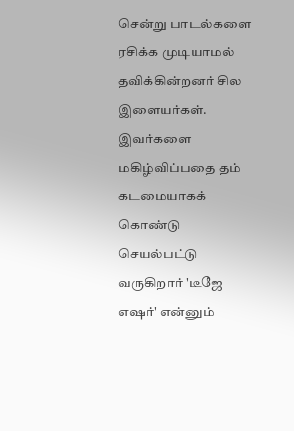சென்று பாடல்களை ரசிக்க முடியாமல் தவிக்கின்றனர் சில இளையர்கள். இவர்களை மகிழ்விப்பதை தம் கடமையாகக் கொண்டு செயல்பட்டு வருகிறார் 'டீஜே எஷர்' என்னும்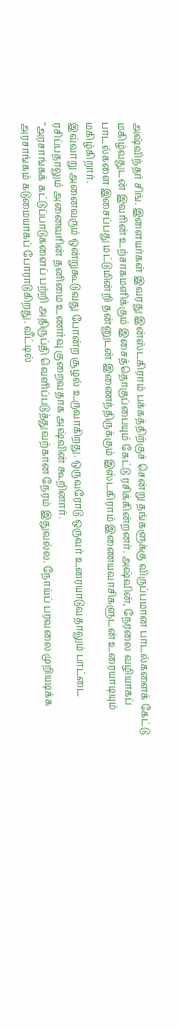அஷ்விந்தர் சிங். இளையர்கள் இவரது இன்ஸ்டகிராம் பக்கத்திற்குச் சென்று தங்களுக்கு விருப்பமான பாடல்களைக் கேட்டு மகிழ்வதுடன் இவரின் உற்சாகமளிக்கும் இசைத்தொகுப்பையும் கேட்டு ரசிக்கின்றனர். அஷ்வின், நேரலை வழியாகப் பாடல்களை இசைப்பது மட்டுமின்றி தன்னுடன் இணைந்திருக்கும் இஸ்டகிராம் இணையவாசிகளுடன் உரையாடியும் மகிழ்கிறார்.
இவ்வாறு அனைவரும் ஒன்றுகூடுவது போன்ற சூழல் உருவாகிறது. ஒருவரோடு ஒருவர் உரையாடுவதாலும் பாட்டை ரசிப்பதாலும் அனைவரின் தனிமை உணர்வு குறைவதாக அஷ்வின் கூறினார்.
"அரசாங்கக் கட்டுப்பாடுகளைப் பற்றி அதிருப்தி வெளிப்படுத்துவற்கான நேரம் இதுவல்ல. நோய்ப் பரவலை முறியடிக்க அரசாங்கம் கடுமையாகப் போராடுகிறது. வீட்டில்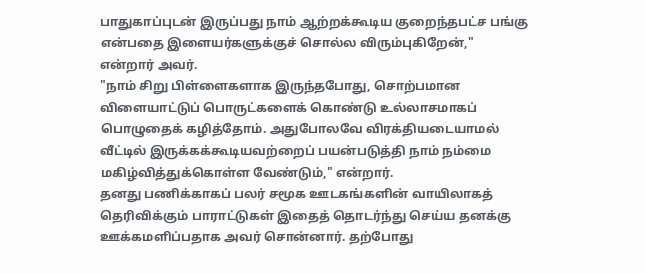பாதுகாப்புடன் இருப்பது நாம் ஆற்றக்கூடிய குறைந்தபட்ச பங்கு என்பதை இளையர்களுக்குச் சொல்ல விரும்புகிறேன்," என்றார் அவர்.
"நாம் சிறு பிள்ளைகளாக இருந்தபோது, சொற்பமான விளையாட்டுப் பொருட்களைக் கொண்டு உல்லாசமாகப் பொழுதைக் கழித்தோம். அதுபோலவே விரக்தியடையாமல் வீட்டில் இருக்கக்கூடியவற்றைப் பயன்படுத்தி நாம் நம்மை மகிழ்வித்துக்கொள்ள வேண்டும்," என்றார்.
தனது பணிக்காகப் பலர் சமூக ஊடகங்களின் வாயிலாகத் தெரிவிக்கும் பாராட்டுகள் இதைத் தொடர்ந்து செய்ய தனக்கு ஊக்கமளிப்பதாக அவர் சொன்னார். தற்போது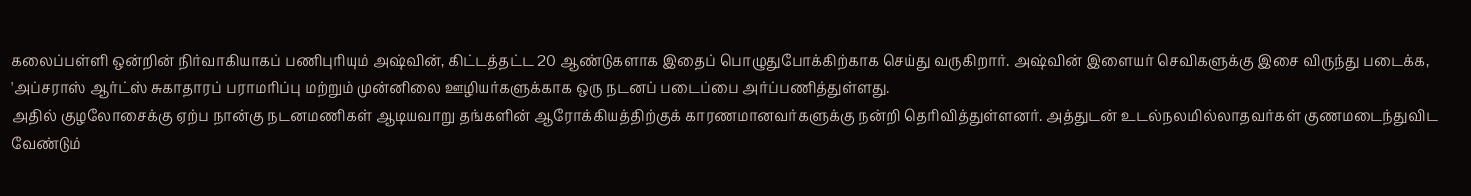கலைப்பள்ளி ஒன்றின் நிர்வாகியாகப் பணிபுரியும் அஷ்வின், கிட்டத்தட்ட 20 ஆண்டுகளாக இதைப் பொழுதுபோக்கிற்காக செய்து வருகிறார். அஷ்வின் இளையர் செவிகளுக்கு இசை விருந்து படைக்க, 'அப்சராஸ் ஆர்ட்ஸ் சுகாதாரப் பராமரிப்பு மற்றும் முன்னிலை ஊழியர்களுக்காக ஒரு நடனப் படைப்பை அர்ப்பணித்துள்ளது.
அதில் குழலோசைக்கு ஏற்ப நான்கு நடனமணிகள் ஆடியவாறு தங்களின் ஆரோக்கியத்திற்குக் காரணமானவர்களுக்கு நன்றி தெரிவித்துள்ளனர். அத்துடன் உடல்நலமில்லாதவர்கள் குணமடைந்துவிட வேண்டும்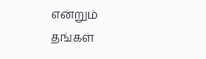என்றும் தங்கள்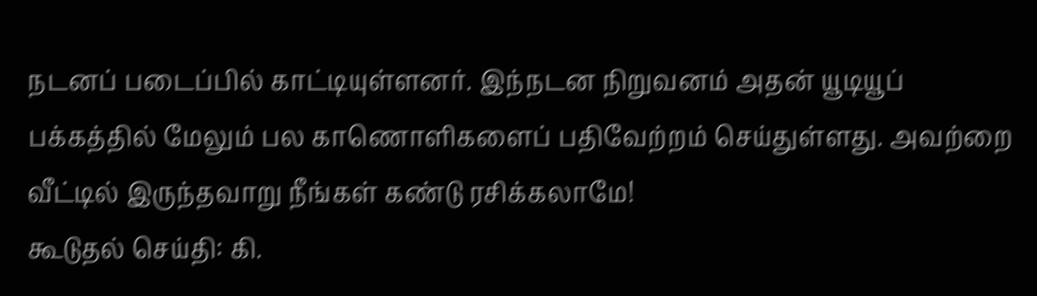நடனப் படைப்பில் காட்டியுள்ளனர். இந்நடன நிறுவனம் அதன் யூடியூப் பக்கத்தில் மேலும் பல காணொளிகளைப் பதிவேற்றம் செய்துள்ளது. அவற்றை வீட்டில் இருந்தவாறு நீங்கள் கண்டு ரசிக்கலாமே!
கூடுதல் செய்தி: கி.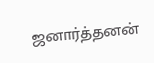ஜனார்த்தனன்